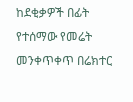ከደቂቃዎች በፊት የተሰማው የመሬት መንቀጥቀጥ በሬክተር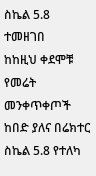ስኬል 5.8 ተመዘገበ
ከከዚህ ቀደሞቹ የመሬት መንቀጥቀጦች ከበድ ያለና በሬክተር ስኬል 5.8 የተለካ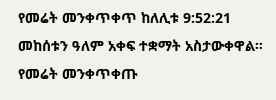የመሬት መንቀጥቀጥ ከለሊቱ 9:52:21 መከሰቱን ዓለም አቀፍ ተቋማት አስታውቀዋል።
የመሬት መንቀጥቀጡ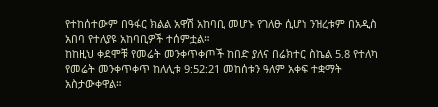የተከሰተውም በዓፋር ክልል አዋሽ አከባቢ መሆኑ የገለፁ ሲሆነ ንዝረቱም በአዲስ አበባ የተለያዩ አከባቢዎች ተሰምቷል።
ከከዚህ ቀደሞቹ የመሬት መንቀጥቀጦች ከበድ ያለና በሬክተር ስኬል 5.8 የተለካ የመሬት መንቀጥቀጥ ከለሊቱ 9:52:21 መከሰቱን ዓለም አቀፍ ተቋማት አስታውቀዋል።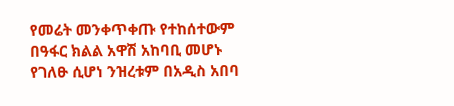የመሬት መንቀጥቀጡ የተከሰተውም በዓፋር ክልል አዋሽ አከባቢ መሆኑ የገለፁ ሲሆነ ንዝረቱም በአዲስ አበባ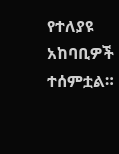የተለያዩ አከባቢዎች ተሰምቷል።